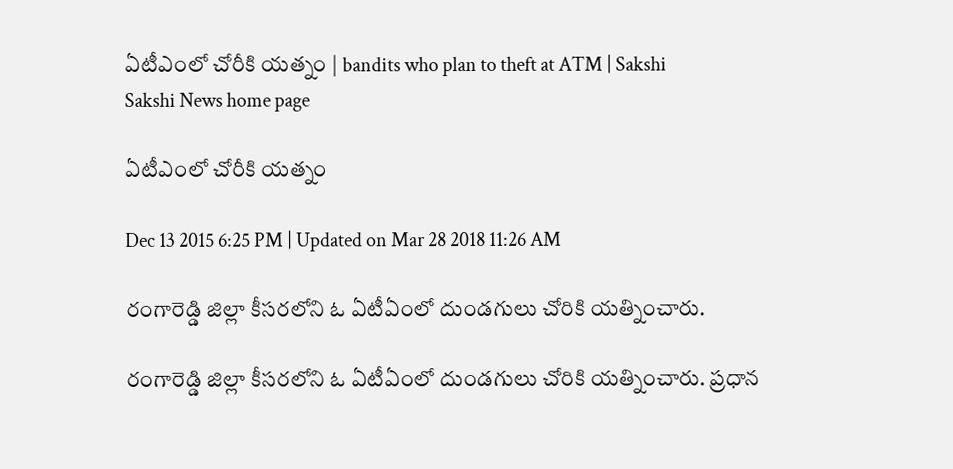ఏటీఎంలో చోరీకి యత్నం | bandits who plan to theft at ATM | Sakshi
Sakshi News home page

ఏటీఎంలో చోరీకి యత్నం

Dec 13 2015 6:25 PM | Updated on Mar 28 2018 11:26 AM

రంగారెడ్డి జిల్లా కీసరలోని ఓ ఏటీఏంలో దుండగులు చోరికి యత్నించారు.

రంగారెడ్డి జిల్లా కీసరలోని ఓ ఏటీఏంలో దుండగులు చోరికి యత్నించారు. ప్రధాన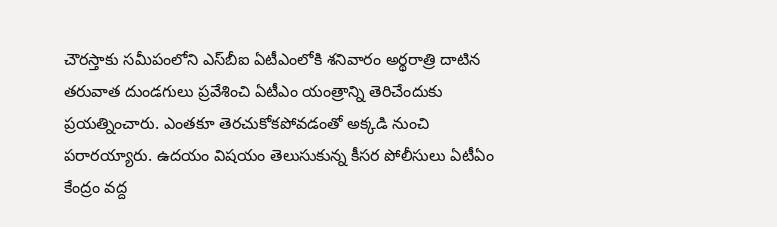చౌరస్తాకు సమీపంలోని ఎస్‌బీఐ ఏటీఎంలోకి శనివారం అర్థరాత్రి దాటిన తరువాత దుండగులు ప్రవేశించి ఏటీఎం యంత్రాన్ని తెరిచేందుకు ప్రయత్నించారు. ఎంతకూ తెరచుకోకపోవడంతో అక్కడి నుంచి పరారయ్యారు. ఉదయం విషయం తెలుసుకున్న కీసర పోలీసులు ఏటీఏం కేంద్రం వద్ద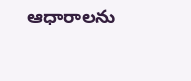ఆధారాలను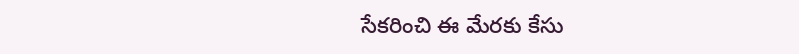సేకరించి ఈ మేరకు కేసు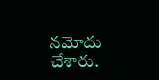నమోదు చేశారు.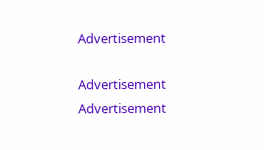Advertisement

Advertisement
Advertisement